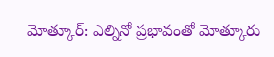మోత్కూర్: ఎల్నినో ప్రభావంతో మోత్కూరు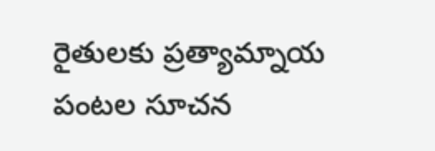రైతులకు ప్రత్యామ్నాయ పంటల సూచన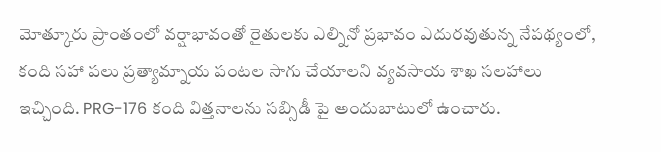మోత్కూరు ప్రాంతంలో వర్షాభావంతో రైతులకు ఎల్నినో ప్రభావం ఎదురవుతున్న నేపథ్యంలో, కంది సహా పలు ప్రత్యామ్నాయ పంటల సాగు చేయాలని వ్యవసాయ శాఖ సలహాలు ఇచ్చింది. PRG-176 కంది విత్తనాలను సబ్సిడీ పై అందుబాటులో ఉంచారు.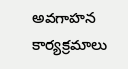అవగాహన కార్యక్రమాలు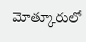మోత్కూరులో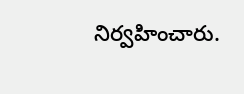నిర్వహించారు.